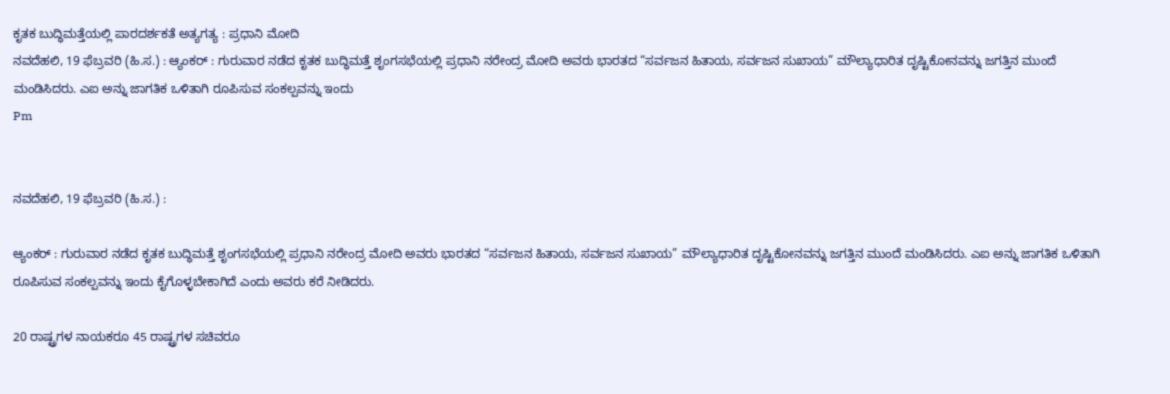ಕೃತಕ ಬುದ್ಧಿಮತ್ತೆಯಲ್ಲಿ ಪಾರದರ್ಶಕತೆ ಅತ್ಯಗತ್ಯ : ಪ್ರಧಾನಿ ಮೋದಿ
ನವದೆಹಲಿ, 19 ಫೆಬ್ರವರಿ (ಹಿ.ಸ.) : ಆ್ಯಂಕರ್ : ಗುರುವಾರ ನಡೆದ ಕೃತಕ ಬುದ್ಧಿಮತ್ತೆ ಶೃಂಗಸಭೆಯಲ್ಲಿ ಪ್ರಧಾನಿ ನರೇಂದ್ರ ಮೋದಿ ಅವರು ಭಾರತದ “ಸರ್ವಜನ ಹಿತಾಯ, ಸರ್ವಜನ ಸುಖಾಯ” ಮೌಲ್ಯಾಧಾರಿತ ದೃಷ್ಟಿಕೋನವನ್ನು ಜಗತ್ತಿನ ಮುಂದೆ ಮಂಡಿಸಿದರು. ಎಐ ಅನ್ನು ಜಾಗತಿಕ ಒಳಿತಾಗಿ ರೂಪಿಸುವ ಸಂಕಲ್ಪವನ್ನು ಇಂದು
Pm


ನವದೆಹಲಿ, 19 ಫೆಬ್ರವರಿ (ಹಿ.ಸ.) :

ಆ್ಯಂಕರ್ : ಗುರುವಾರ ನಡೆದ ಕೃತಕ ಬುದ್ಧಿಮತ್ತೆ ಶೃಂಗಸಭೆಯಲ್ಲಿ ಪ್ರಧಾನಿ ನರೇಂದ್ರ ಮೋದಿ ಅವರು ಭಾರತದ “ಸರ್ವಜನ ಹಿತಾಯ, ಸರ್ವಜನ ಸುಖಾಯ” ಮೌಲ್ಯಾಧಾರಿತ ದೃಷ್ಟಿಕೋನವನ್ನು ಜಗತ್ತಿನ ಮುಂದೆ ಮಂಡಿಸಿದರು. ಎಐ ಅನ್ನು ಜಾಗತಿಕ ಒಳಿತಾಗಿ ರೂಪಿಸುವ ಸಂಕಲ್ಪವನ್ನು ಇಂದು ಕೈಗೊಳ್ಳಬೇಕಾಗಿದೆ ಎಂದು ಅವರು ಕರೆ ನೀಡಿದರು.

20 ರಾಷ್ಟ್ರಗಳ ನಾಯಕರೂ 45 ರಾಷ್ಟ್ರಗಳ ಸಚಿವರೂ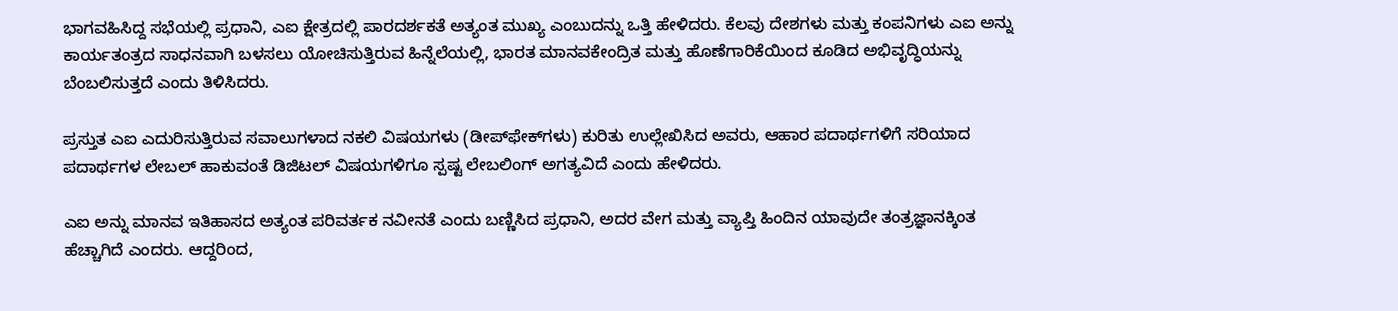ಭಾಗವಹಿಸಿದ್ದ ಸಭೆಯಲ್ಲಿ ಪ್ರಧಾನಿ, ಎಐ ಕ್ಷೇತ್ರದಲ್ಲಿ ಪಾರದರ್ಶಕತೆ ಅತ್ಯಂತ ಮುಖ್ಯ ಎಂಬುದನ್ನು ಒತ್ತಿ ಹೇಳಿದರು. ಕೆಲವು ದೇಶಗಳು ಮತ್ತು ಕಂಪನಿಗಳು ಎಐ ಅನ್ನು ಕಾರ್ಯತಂತ್ರದ ಸಾಧನವಾಗಿ ಬಳಸಲು ಯೋಚಿಸುತ್ತಿರುವ ಹಿನ್ನೆಲೆಯಲ್ಲಿ, ಭಾರತ ಮಾನವಕೇಂದ್ರಿತ ಮತ್ತು ಹೊಣೆಗಾರಿಕೆಯಿಂದ ಕೂಡಿದ ಅಭಿವೃದ್ಧಿಯನ್ನು ಬೆಂಬಲಿಸುತ್ತದೆ ಎಂದು ತಿಳಿಸಿದರು.

ಪ್ರಸ್ತುತ ಎಐ ಎದುರಿಸುತ್ತಿರುವ ಸವಾಲುಗಳಾದ ನಕಲಿ ವಿಷಯಗಳು (ಡೀಪ್‌ಫೇಕ್‌ಗಳು) ಕುರಿತು ಉಲ್ಲೇಖಿಸಿದ ಅವರು, ಆಹಾರ ಪದಾರ್ಥಗಳಿಗೆ ಸರಿಯಾದ ಪದಾರ್ಥಗಳ ಲೇಬಲ್ ಹಾಕುವಂತೆ ಡಿಜಿಟಲ್ ವಿಷಯಗಳಿಗೂ ಸ್ಪಷ್ಟ ಲೇಬಲಿಂಗ್ ಅಗತ್ಯವಿದೆ ಎಂದು ಹೇಳಿದರು.

ಎಐ ಅನ್ನು ಮಾನವ ಇತಿಹಾಸದ ಅತ್ಯಂತ ಪರಿವರ್ತಕ ನವೀನತೆ ಎಂದು ಬಣ್ಣಿಸಿದ ಪ್ರಧಾನಿ, ಅದರ ವೇಗ ಮತ್ತು ವ್ಯಾಪ್ತಿ ಹಿಂದಿನ ಯಾವುದೇ ತಂತ್ರಜ್ಞಾನಕ್ಕಿಂತ ಹೆಚ್ಚಾಗಿದೆ ಎಂದರು. ಆದ್ದರಿಂದ,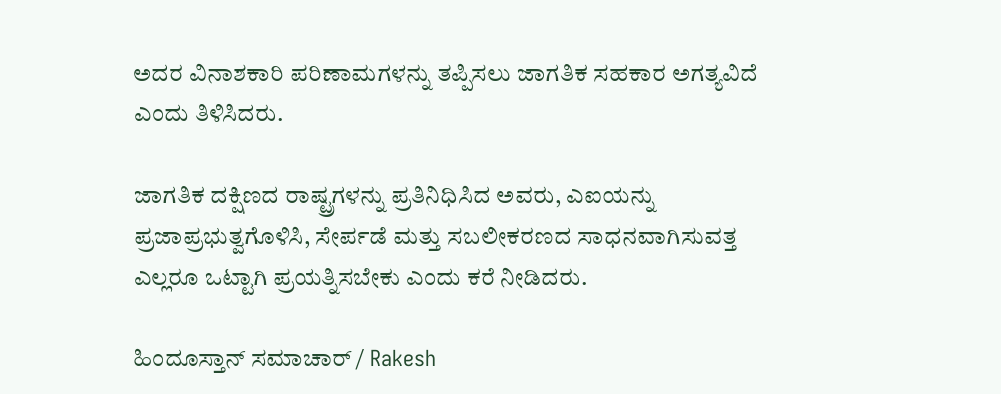ಅದರ ವಿನಾಶಕಾರಿ ಪರಿಣಾಮಗಳನ್ನು ತಪ್ಪಿಸಲು ಜಾಗತಿಕ ಸಹಕಾರ ಅಗತ್ಯವಿದೆ ಎಂದು ತಿಳಿಸಿದರು.

ಜಾಗತಿಕ ದಕ್ಷಿಣದ ರಾಷ್ಟ್ರಗಳನ್ನು ಪ್ರತಿನಿಧಿಸಿದ ಅವರು, ಎಐಯನ್ನು ಪ್ರಜಾಪ್ರಭುತ್ವಗೊಳಿಸಿ, ಸೇರ್ಪಡೆ ಮತ್ತು ಸಬಲೀಕರಣದ ಸಾಧನವಾಗಿಸುವತ್ತ ಎಲ್ಲರೂ ಒಟ್ಟಾಗಿ ಪ್ರಯತ್ನಿಸಬೇಕು ಎಂದು ಕರೆ ನೀಡಿದರು.

ಹಿಂದೂಸ್ತಾನ್ ಸಮಾಚಾರ್ / Rakesh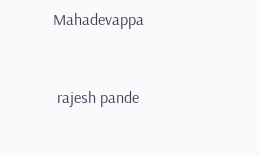Mahadevappa


 rajesh pande